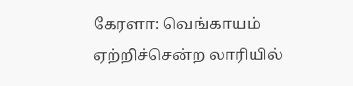கேரளா: வெங்காயம் ஏற்றிச்சென்ற லாரியில்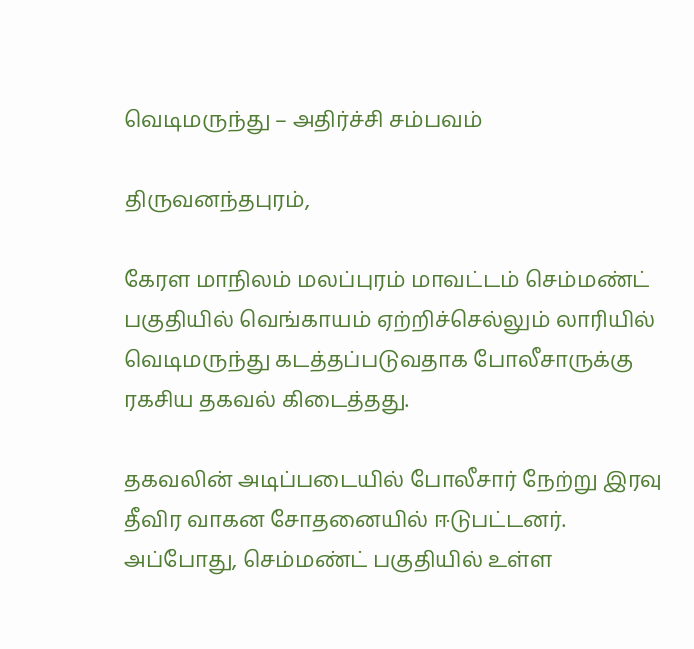வெடிமருந்து – அதிர்ச்சி சம்பவம்

திருவனந்தபுரம்,

கேரள மாநிலம் மலப்புரம் மாவட்டம் செம்மண்ட் பகுதியில் வெங்காயம் ஏற்றிச்செல்லும் லாரியில் வெடிமருந்து கடத்தப்படுவதாக போலீசாருக்கு ரகசிய தகவல் கிடைத்தது.

தகவலின் அடிப்படையில் போலீசார் நேற்று இரவு தீவிர வாகன சோதனையில் ஈடுபட்டனர். அப்போது, செம்மண்ட் பகுதியில் உள்ள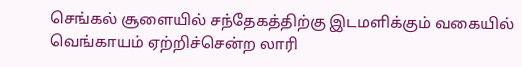செங்கல் சூளையில் சந்தேகத்திற்கு இடமளிக்கும் வகையில் வெங்காயம் ஏற்றிச்சென்ற லாரி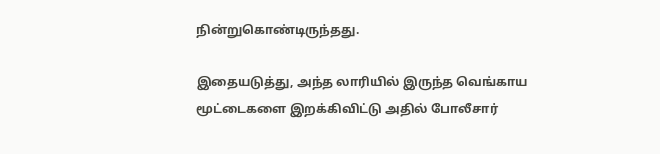நின்றுகொண்டிருந்தது.

இதையடுத்து, அந்த லாரியில் இருந்த வெங்காய மூட்டைகளை இறக்கிவிட்டு அதில் போலீசார்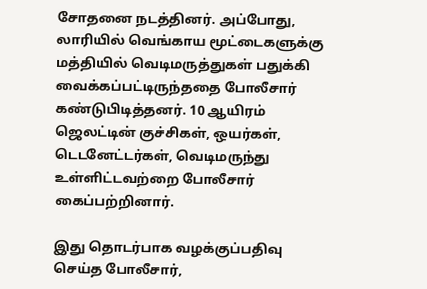சோதனை நடத்தினர். அப்போது, லாரியில் வெங்காய மூட்டைகளுக்கு மத்தியில் வெடிமருத்துகள் பதுக்கி வைக்கப்பட்டிருந்ததை போலீசார் கண்டுபிடித்தனர். 10 ஆயிரம் ஜெலட்டின் குச்சிகள், ஒயர்கள், டெடனேட்டர்கள், வெடிமருந்து உள்ளிட்டவற்றை போலீசார் கைப்பற்றினார்.

இது தொடர்பாக வழக்குப்பதிவு செய்த போலீசார்,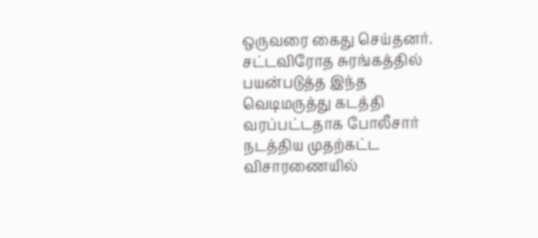ஒருவரை கைது செய்தனர். சட்டவிரோத சுரங்கத்தில் பயன்படுத்த இந்த வெடிமருத்து கடத்தி வரப்பட்டதாக போலீசார் நடத்திய முதற்கட்ட விசாரணையில்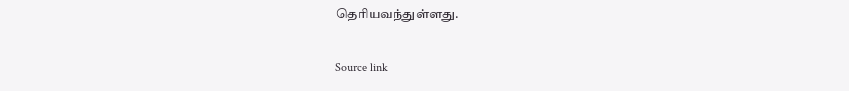தெரியவந்துள்ளது.

Source link